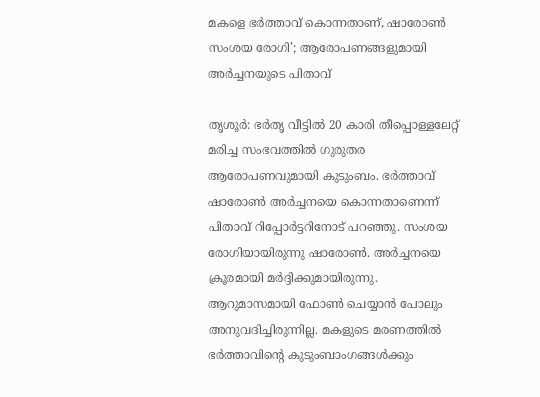മകളെ ഭര്‍ത്താവ് കൊന്നതാണ്, ഷാരോണ്‍ സംശയ രോഗി’; ആരോപണങ്ങളുമായി അര്‍ച്ചനയുടെ പിതാവ്

തൃശൂര്‍: ഭര്‍തൃ വീട്ടില്‍ 20 കാരി തീപ്പൊള്ളലേറ്റ് മരിച്ച സംഭവത്തില്‍ ഗുരുതര ആരോപണവുമായി കുടുംബം. ഭര്‍ത്താവ് ഷാരോണ്‍ അര്‍ച്ചനയെ കൊന്നതാണെന്ന് പിതാവ് റിപ്പോര്‍ട്ടറിനോട് പറഞ്ഞു. സംശയ രോഗിയായിരുന്നു ഷാരോണ്‍. അര്‍ച്ചനയെ ക്രൂരമായി മര്‍ദ്ദിക്കുമായിരുന്നു. ആറുമാസമായി ഫോണ്‍ ചെയ്യാന്‍ പോലും അനുവദിച്ചിരുന്നില്ല. മകളുടെ മരണത്തില്‍ ഭര്‍ത്താവിന്റെ കുടുംബാംഗങ്ങള്‍ക്കും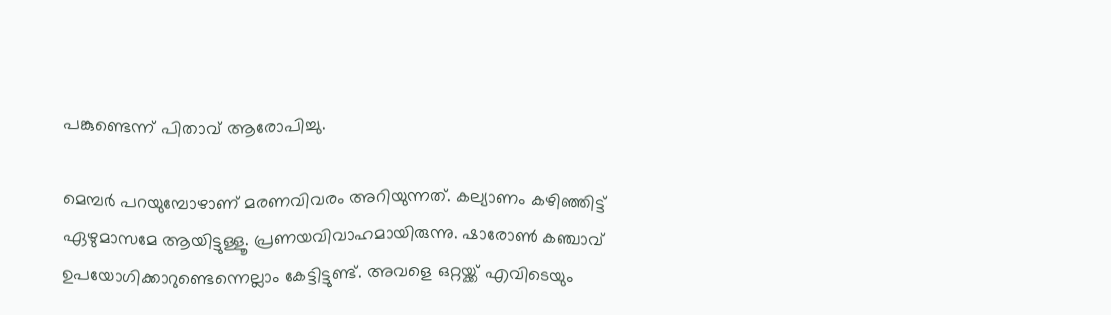പങ്കുണ്ടെന്ന് പിതാവ് ആരോപിച്ചു.

മെമ്പര്‍ പറയുമ്പോഴാണ് മരണവിവരം അറിയുന്നത്. കല്യാണം കഴിഞ്ഞിട്ട് ഏഴുമാസമേ ആയിട്ടുള്ളൂ. പ്രണയവിവാഹമായിരുന്നു. ഷാരോണ്‍ കഞ്ചാവ് ഉപയോഗിക്കാറുണ്ടെന്നെല്ലാം കേട്ടിട്ടുണ്ട്. അവളെ ഒറ്റയ്ക്ക് എവിടെയും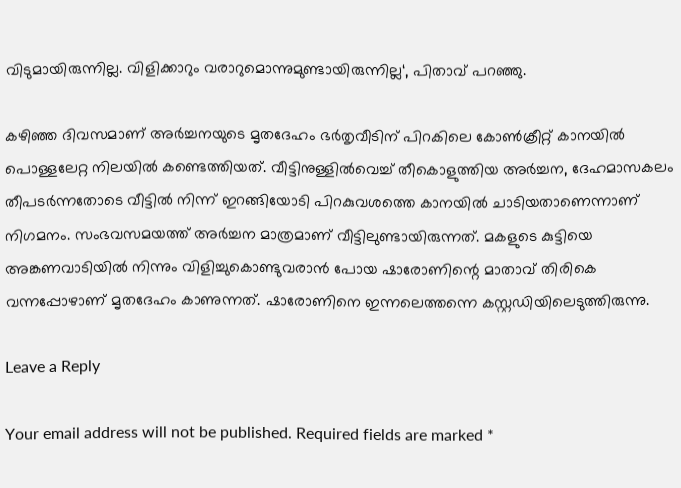വിടുമായിരുന്നില്ല. വിളിക്കാറും വരാറുമൊന്നുമുണ്ടായിരുന്നില്ല‘, പിതാവ് പറഞ്ഞു.

കഴിഞ്ഞ ദിവസമാണ് അര്‍ച്ചനയുടെ മൃതദേഹം ഭര്‍തൃവീടിന് പിറകിലെ കോണ്‍ക്രീറ്റ് കാനയില്‍ പൊള്ളലേറ്റ നിലയില്‍ കണ്ടെത്തിയത്. വീട്ടിനുള്ളില്‍വെച്ച് തീകൊളുത്തിയ അര്‍ച്ചന, ദേഹമാസകലം തീപടര്‍ന്നതോടെ വീട്ടില്‍ നിന്ന് ഇറങ്ങിയോടി പിറകുവശത്തെ കാനയില്‍ ചാടിയതാണെന്നാണ് നിഗമനം. സംഭവസമയത്ത് അര്‍ച്ചന മാത്രമാണ് വീട്ടിലുണ്ടായിരുന്നത്. മകളുടെ കുട്ടിയെ അങ്കണവാടിയിൽ നിന്നും വിളിച്ചുകൊണ്ടുവരാൻ പോയ ഷാരോണിന്റെ മാതാവ് തിരികെ വന്നപ്പോഴാണ് മൃതദേഹം കാണുന്നത്. ഷാരോണിനെ ഇന്നലെത്തന്നെ കസ്റ്റഡിയിലെടുത്തിരുന്നു.

Leave a Reply

Your email address will not be published. Required fields are marked *